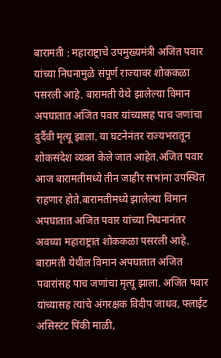बारामती : महाराष्ट्राचे उपमुख्यमंत्री अजित पवार यांच्या निधनामुळे संपूर्ण राज्यावर शोककळा पसरली आहे. बारामती येथे झालेल्या विमान अपघातात अजित पवार यांच्यासह पाच जणांचा दुर्दैवी मृत्यू झाला. या घटनेनंतर राज्यभरातून शोकसंदेश व्यक्त केले जात आहेत.अजित पवार आज बारामतीमध्ये तीन जाहीर सभांना उपस्थित राहणार होते.बारामतीमध्ये झालेल्या विमान अपघातात अजित पवार यांच्या निधनानंतर अवघ्या महाराष्ट्रात शोककळा पसरली आहे.
बारामती येथील विमान अपघातात अजित पवारांसह पाच जणांचा मृत्यू झाला. अजित पवार यांच्यासह त्यांचे अंगरक्षक विदीप जाधव, फ्लाईट असिस्टंट पिंकी माळी,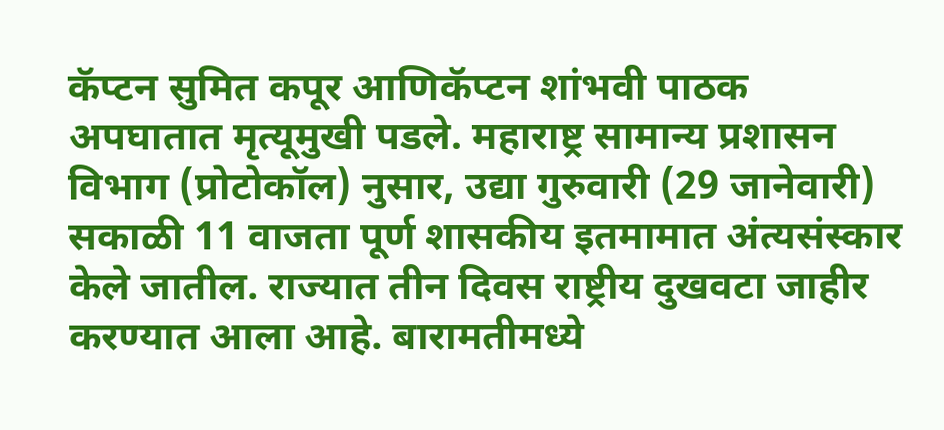कॅप्टन सुमित कपूर आणिकॅप्टन शांभवी पाठक अपघातात मृत्यूमुखी पडले. महाराष्ट्र सामान्य प्रशासन विभाग (प्रोटोकॉल) नुसार, उद्या गुरुवारी (29 जानेवारी) सकाळी 11 वाजता पूर्ण शासकीय इतमामात अंत्यसंस्कार केले जातील. राज्यात तीन दिवस राष्ट्रीय दुखवटा जाहीर करण्यात आला आहे. बारामतीमध्ये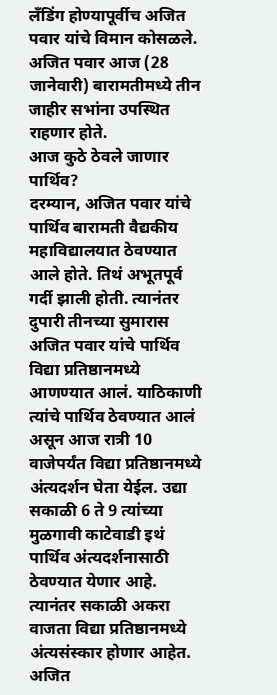लँडिंग होण्यापूर्वीच अजित पवार यांचे विमान कोसळले. अजित पवार आज (28 जानेवारी) बारामतीमध्ये तीन जाहीर सभांना उपस्थित राहणार होते.
आज कुठे ठेवले जाणार पार्थिव?
दरम्यान, अजित पवार यांचे पार्थिव बारामती वैद्यकीय महाविद्यालयात ठेवण्यात आले होते. तिथं अभूतपूर्व गर्दी झाली होती. त्यानंतर दुपारी तीनच्या सुमारास अजित पवार यांचे पार्थिव विद्या प्रतिष्ठानमध्ये आणण्यात आलं. याठिकाणी त्यांचे पार्थिव ठेवण्यात आलं असून आज रात्री 10 वाजेपर्यंत विद्या प्रतिष्ठानमध्ये अंत्यदर्शन घेता येईल. उद्या सकाळी 6 ते 9 त्यांच्या मुळगावी काटेवाडी इथं पार्थिव अंत्यदर्शनासाठी ठेवण्यात येणार आहे. त्यानंतर सकाळी अकरा वाजता विद्या प्रतिष्ठानमध्ये अंत्यसंस्कार होणार आहेत. अजित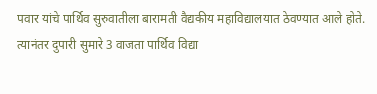पवार यांचे पार्थिव सुरुवातीला बारामती वैद्यकीय महाविद्यालयात ठेवण्यात आले होते. त्यानंतर दुपारी सुमारे 3 वाजता पार्थिव विद्या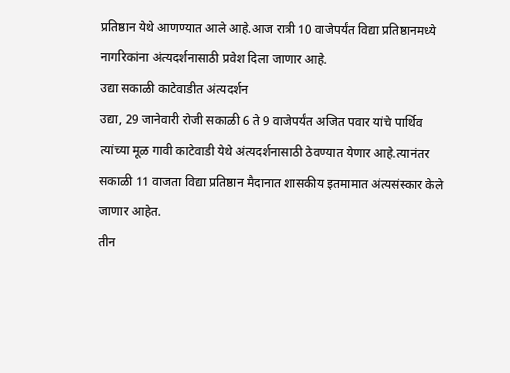प्रतिष्ठान येथे आणण्यात आले आहे.आज रात्री 10 वाजेपर्यंत विद्या प्रतिष्ठानमध्ये नागरिकांना अंत्यदर्शनासाठी प्रवेश दिला जाणार आहे.
उद्या सकाळी काटेवाडीत अंत्यदर्शन
उद्या, 29 जानेवारी रोजी सकाळी 6 ते 9 वाजेपर्यंत अजित पवार यांचे पार्थिव त्यांच्या मूळ गावी काटेवाडी येथे अंत्यदर्शनासाठी ठेवण्यात येणार आहे.त्यानंतर सकाळी 11 वाजता विद्या प्रतिष्ठान मैदानात शासकीय इतमामात अंत्यसंस्कार केले जाणार आहेत.
तीन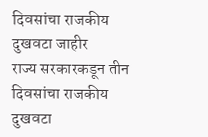दिवसांचा राजकीय दुखवटा जाहीर
राज्य सरकारकडून तीन दिवसांचा राजकीय दुखवटा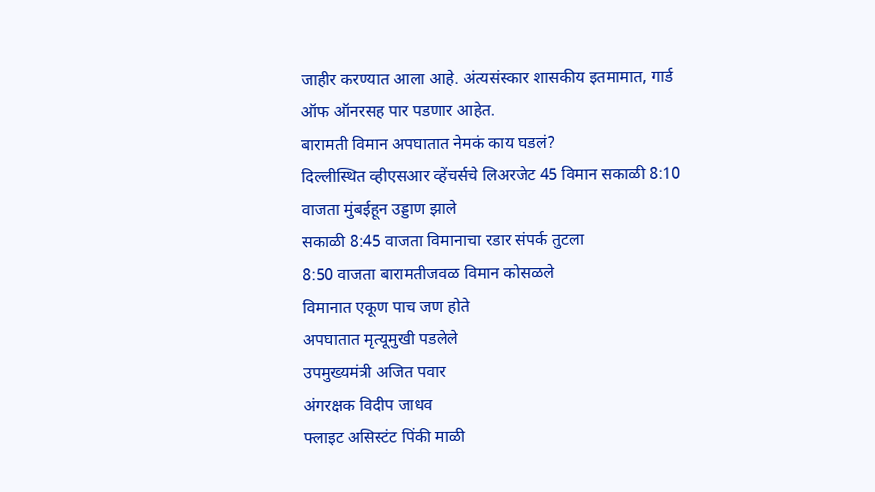जाहीर करण्यात आला आहे. अंत्यसंस्कार शासकीय इतमामात, गार्ड ऑफ ऑनरसह पार पडणार आहेत.
बारामती विमान अपघातात नेमकं काय घडलं?
दिल्लीस्थित व्हीएसआर व्हेंचर्सचे लिअरजेट 45 विमान सकाळी 8:10 वाजता मुंबईहून उड्डाण झाले
सकाळी 8:45 वाजता विमानाचा रडार संपर्क तुटला
8:50 वाजता बारामतीजवळ विमान कोसळले
विमानात एकूण पाच जण होते
अपघातात मृत्यूमुखी पडलेले
उपमुख्यमंत्री अजित पवार
अंगरक्षक विदीप जाधव
फ्लाइट असिस्टंट पिंकी माळी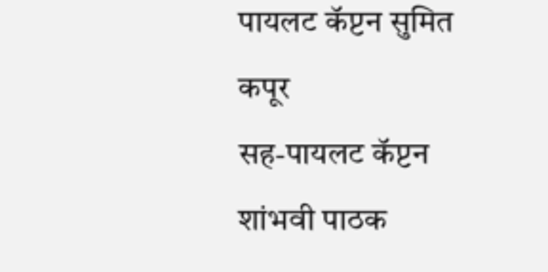पायलट कॅप्टन सुमित कपूर
सह-पायलट कॅप्टन शांभवी पाठक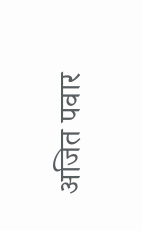अजित पवार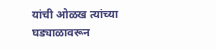यांची ओळख त्यांच्या घड्याळावरून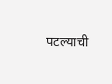पटल्याची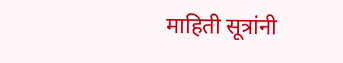माहिती सूत्रांनी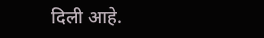दिली आहे.